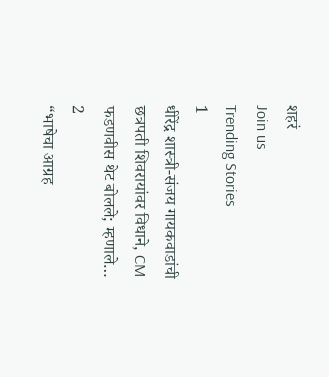शहरं
Join us
Trending Stories
1
धीरेंद्र शास्त्री-संजय गायकवाडांची छत्रपती शिवरायांवर विधाने, CM फडणवीस थेट बोलले; म्हणाले…
2
“भाषेचा आग्रह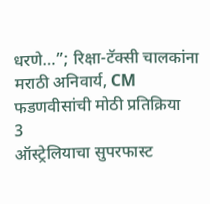धरणे…”; रिक्षा-टॅक्सी चालकांना मराठी अनिवार्य, CM फडणवीसांची मोठी प्रतिक्रिया
3
ऑस्ट्रेलियाचा सुपरफास्ट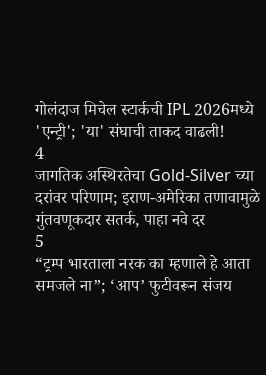गोलंदाज मिचेल स्टार्कची IPL 2026मध्ये 'एन्ट्री'; 'या' संघाची ताकद वाढली!
4
जागतिक अस्थिरतेचा Gold-Silver च्या दरांवर परिणाम; इराण-अमेरिका तणावामुळे गुंतवणूकदार सतर्क, पाहा नवे दर
5
“ट्रम्प भारताला नरक का म्हणाले हे आता समजले ना”; ‘आप’ फुटीवरून संजय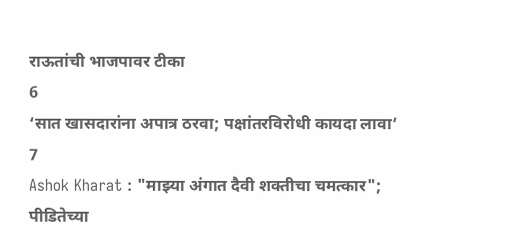राऊतांची भाजपावर टीका
6
‘सात खासदारांना अपात्र ठरवा; पक्षांतरविरोधी कायदा लावा’
7
Ashok Kharat : "माझ्या अंगात दैवी शक्तीचा चमत्कार"; पीडितेच्या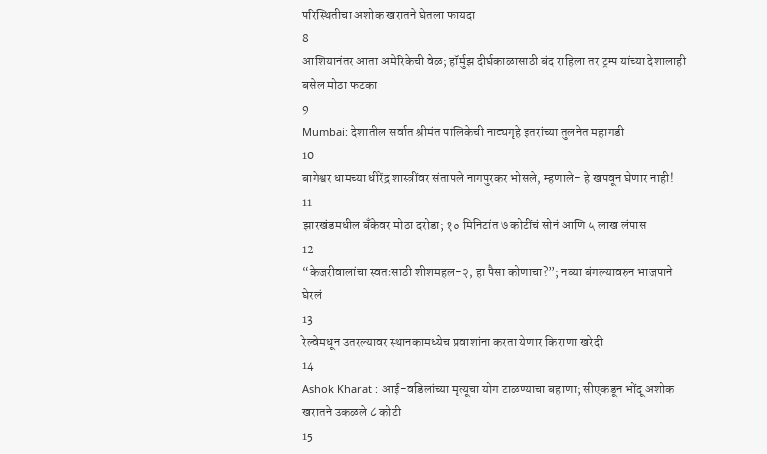परिस्थितीचा अशोक खरातने घेतला फायदा
8
आशियानंतर आता अमेरिकेची वेळ; हॉर्मुझ दीर्घकाळासाठी बंद राहिला तर ट्रम्प यांच्या देशालाही बसेल मोठा फटका
9
Mumbai: देशातील सर्वात श्रीमंत पालिकेची नाट्यगृहे इतरांच्या तुलनेत महागडी
10
बागेश्वर धामच्या धीरेंद्र शास्त्रींवर संतापले नागपुरकर भोसले, म्हणाले- हे खपवून घेणार नाही!
11
झारखंडमधील बँकेवर मोठा दरोडा; १० मिनिटांत ७ कोटींचं सोनं आणि ५ लाख लंपास
12
“केजरीवालांचा स्वतःसाठी शीशमहल-२, हा पैसा कोणाचा?”; नव्या बंगल्यावरुन भाजपाने घेरलं
13
रेल्वेमधून उतरल्यावर स्थानकामध्येच प्रवाशांना करता येणार किराणा खरेदी
14
Ashok Kharat : आई-वडिलांच्या मृत्यूचा योग टाळण्याचा बहाणा; सीएकडून भोंदू अशोक खरातने उकळले ८ कोटी
15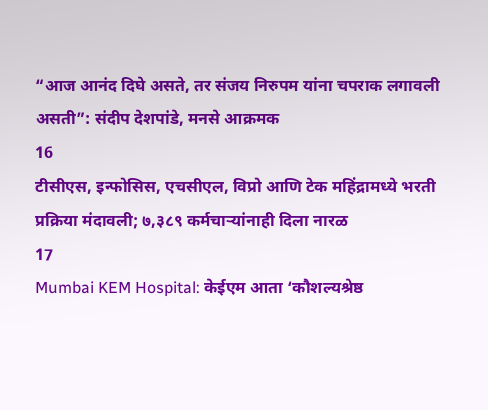“आज आनंद दिघे असते, तर संजय निरुपम यांना चपराक लगावली असती”: संदीप देशपांडे, मनसे आक्रमक
16
टीसीएस, इन्‍फोसिस, एचसीएल, विप्रो आणि टेक महिंद्रामध्ये भरती प्रक्रिया मंदावली; ७,३८९ कर्मचाऱ्यांनाही दिला नारळ
17
Mumbai KEM Hospital: केईएम आता ‘कौशल्यश्रेष्ठ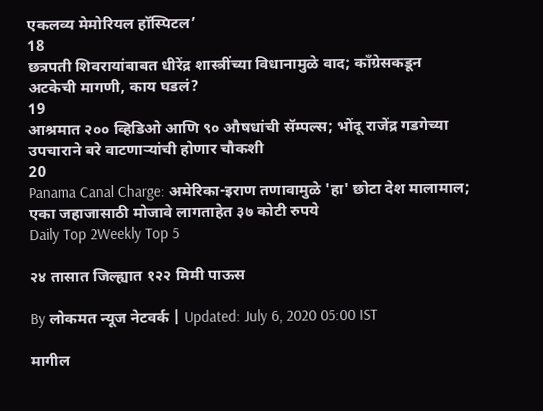एकलव्य मेमोरियल हॉस्पिटल’
18
छत्रपती शिवरायांबाबत धीरेंद्र शास्त्रींच्या विधानामुळे वाद; काँग्रेसकडून अटकेची मागणी, काय घडलं?
19
आश्रमात २०० व्हिडिओ आणि ९० औषधांची सॅम्पल्स; भोंदू राजेंद्र गडगेच्या उपचाराने बरे वाटणाऱ्यांची होणार चौकशी
20
Panama Canal Charge: अमेरिका-इराण तणावामुळे 'हा' छोटा देश मालामाल; एका जहाजासाठी मोजावे लागताहेत ३७ कोटी रुपये
Daily Top 2Weekly Top 5

२४ तासात जिल्ह्यात १२२ मिमी पाऊस

By लोकमत न्यूज नेटवर्क | Updated: July 6, 2020 05:00 IST

मागील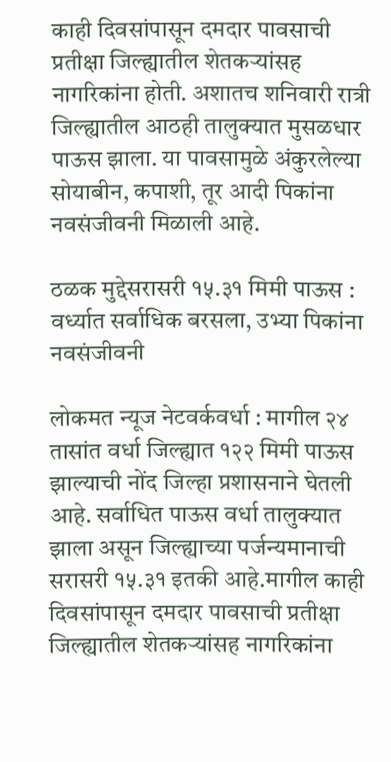काही दिवसांपासून दमदार पावसाची प्रतीक्षा जिल्ह्यातील शेतकऱ्यांसह नागरिकांना होती. अशातच शनिवारी रात्री जिल्ह्यातील आठही तालुक्यात मुसळधार पाऊस झाला. या पावसामुळे अंकुरलेल्या सोयाबीन, कपाशी, तूर आदी पिकांना नवसंजीवनी मिळाली आहे.

ठळक मुद्देसरासरी १५.३१ मिमी पाऊस : वर्ध्यात सर्वाधिक बरसला, उभ्या पिकांना नवसंजीवनी

लोकमत न्यूज नेटवर्कवर्धा : मागील २४ तासांत वर्धा जिल्ह्यात १२२ मिमी पाऊस झाल्याची नोंद जिल्हा प्रशासनाने घेतली आहे. सर्वाधित पाऊस वर्धा तालुक्यात झाला असून जिल्ह्याच्या पर्जन्यमानाची सरासरी १५.३१ इतकी आहे.मागील काही दिवसांपासून दमदार पावसाची प्रतीक्षा जिल्ह्यातील शेतकऱ्यांसह नागरिकांना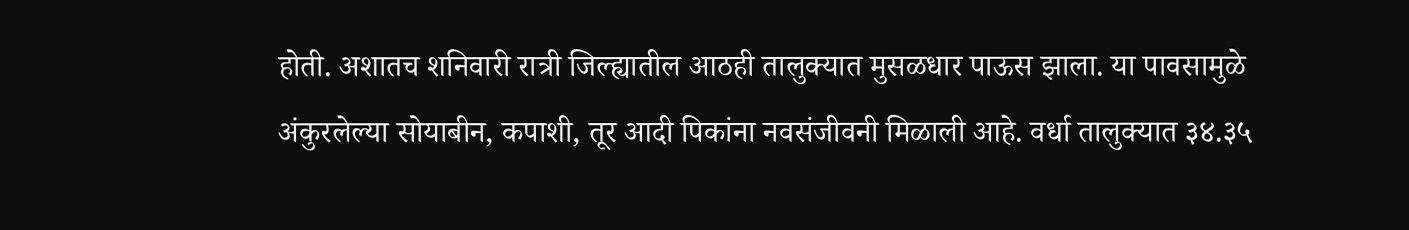होती. अशातच शनिवारी रात्री जिल्ह्यातील आठही तालुक्यात मुसळधार पाऊस झाला. या पावसामुळे अंकुरलेल्या सोयाबीन, कपाशी, तूर आदी पिकांना नवसंजीवनी मिळाली आहे. वर्धा तालुक्यात ३४.३५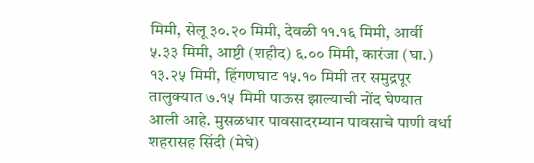मिमी, सेलू ३०.२० मिमी, देवळी ११.१६ मिमी, आर्वी ५.३३ मिमी, आष्टी (शहीद) ६.०० मिमी, कारंजा (घा.) १३.२५ मिमी, हिंगणघाट १५.१० मिमी तर समुद्रपूर तालुक्यात ७.१५ मिमी पाऊस झाल्याची नोंद घेण्यात आली आहे. मुसळधार पावसादरम्यान पावसाचे पाणी वर्धा शहरासह सिंदी (मेघे)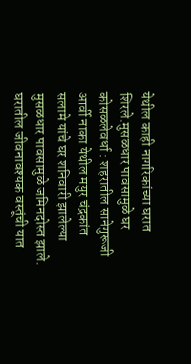येथील काही नागरिकांच्या घरात शिरले.मुसळधार पावसामुळे घर कोसळलेवर्धा : शहरातील सानेगुरूजी आर्वी नाका येथील मयुर चंद्रकांत सलामे यांचे घर शनिवारी झालेल्या मुसळधार पावसामुळे जमिनदोस्त झाले. घरातील जीवनावश्यक वस्तूंची यात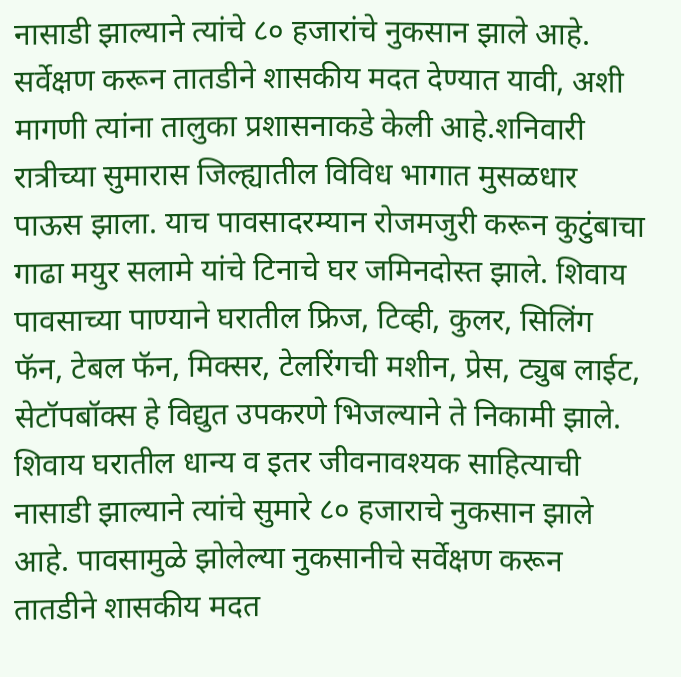नासाडी झाल्याने त्यांचे ८० हजारांचे नुकसान झाले आहे. सर्वेक्षण करून तातडीने शासकीय मदत देण्यात यावी, अशी मागणी त्यांना तालुका प्रशासनाकडे केली आहे.शनिवारी रात्रीच्या सुमारास जिल्ह्यातील विविध भागात मुसळधार पाऊस झाला. याच पावसादरम्यान रोजमजुरी करून कुटुंबाचा गाढा मयुर सलामे यांचे टिनाचे घर जमिनदोस्त झाले. शिवाय पावसाच्या पाण्याने घरातील फ्रिज, टिव्ही, कुलर, सिलिंग फॅन, टेबल फॅन, मिक्सर, टेलरिंगची मशीन, प्रेस, ट्युब लाईट, सेटॉपबॉक्स हे विद्युत उपकरणे भिजल्याने ते निकामी झाले. शिवाय घरातील धान्य व इतर जीवनावश्यक साहित्याची नासाडी झाल्याने त्यांचे सुमारे ८० हजाराचे नुकसान झाले आहे. पावसामुळे झोलेल्या नुकसानीचे सर्वेक्षण करून तातडीने शासकीय मदत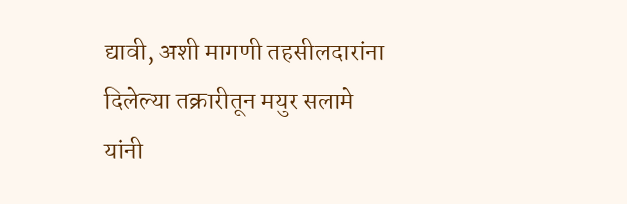द्यावी, अशी मागणी तहसीलदारांना दिलेल्या तक्रारीतून मयुर सलामे यांनी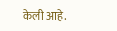केली आहे.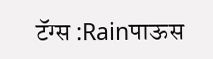टॅग्स :Rainपाऊस